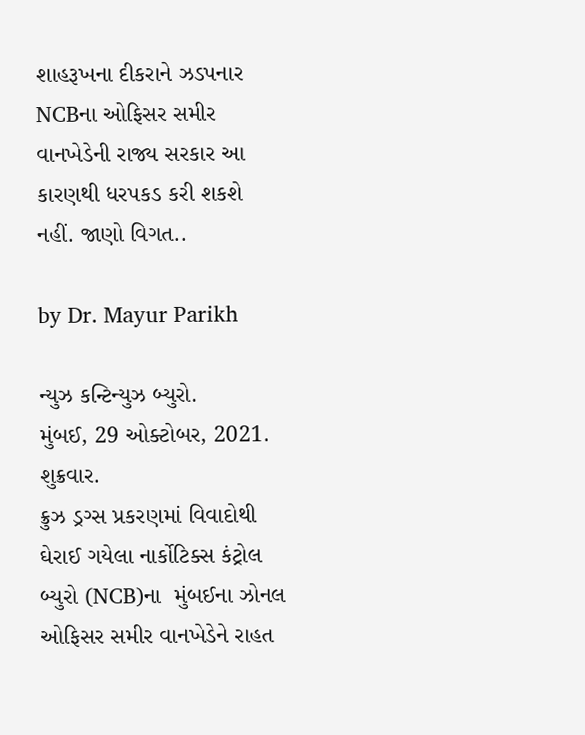શાહરૂખના દીકરાને ઝડપનાર NCBના ઓફિસર સમીર વાનખેડેની રાજ્ય સરકાર આ કારણથી ધરપકડ કરી શકશે નહીં. જાણો વિગત..

by Dr. Mayur Parikh

ન્યુઝ કન્ટિન્યુઝ બ્યુરો.
મુંબઈ, 29 ઓક્ટોબર, 2021.
શુક્રવાર.
ક્રુઝ ડ્રગ્સ પ્રકરણમાં વિવાદોથી ઘેરાઈ ગયેલા નાર્કોટિક્સ કંટ્રોલ બ્યુરો (NCB)ના  મુંબઈના ઝોનલ ઓફિસર સમીર વાનખેડેને રાહત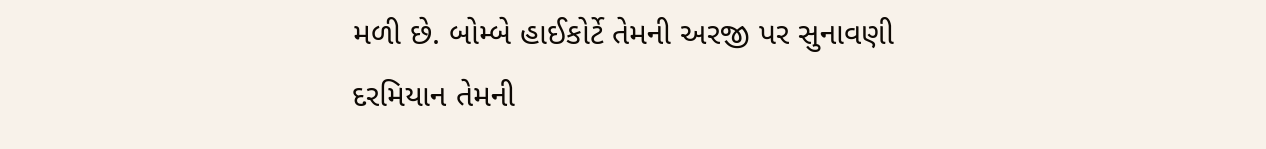મળી છે. બોમ્બે હાઈકોર્ટે તેમની અરજી પર સુનાવણી દરમિયાન તેમની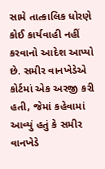સામે તાત્કાલિક ધોરણે કોઈ કાર્યવાહી નહીં કરવાનો આદેશ આપ્યો છે. સમીર વાનખેડેએ કોર્ટમાં એક અરજી કરી હતી, જેમાં કહેવામાં આવ્યું હતું કે સમીર વાનખેડે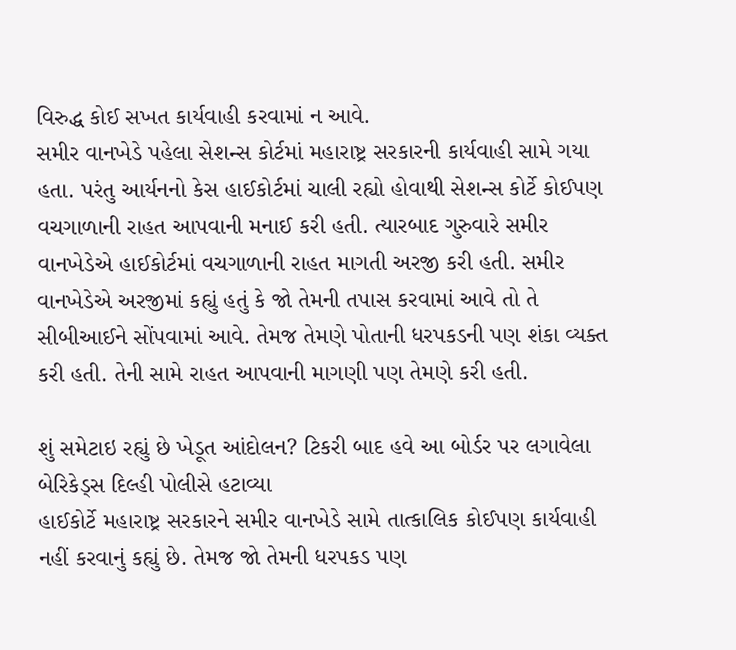વિરુદ્ધ કોઈ સખત કાર્યવાહી કરવામાં ન આવે.
સમીર વાનખેડે પહેલા સેશન્સ કોર્ટમાં મહારાષ્ટ્ર સરકારની કાર્યવાહી સામે ગયા હતા. પરંતુ આર્યનનો કેસ હાઈકોર્ટમાં ચાલી રહ્યો હોવાથી સેશન્સ કોર્ટે કોઈપણ વચગાળાની રાહત આપવાની મનાઈ કરી હતી. ત્યારબાદ ગુરુવારે સમીર વાનખેડેએ હાઈકોર્ટમાં વચગાળાની રાહત માગતી અરજી કરી હતી. સમીર વાનખેડેએ અરજીમાં કહ્યું હતું કે જો તેમની તપાસ કરવામાં આવે તો તે સીબીઆઈને સોંપવામાં આવે. તેમજ તેમણે પોતાની ધરપકડની પણ શંકા વ્યક્ત કરી હતી. તેની સામે રાહત આપવાની માગણી પણ તેમણે કરી હતી.

શું સમેટાઇ રહ્યું છે ખેડૂત આંદોલન? ટિકરી બાદ હવે આ બોર્ડર પર લગાવેલા બેરિકેડ્સ દિલ્હી પોલીસે હટાવ્યા
હાઈકોર્ટે મહારાષ્ટ્ર સરકારને સમીર વાનખેડે સામે તાત્કાલિક કોઈપણ કાર્યવાહી નહીં કરવાનું કહ્યું છે. તેમજ જો તેમની ધરપકડ પણ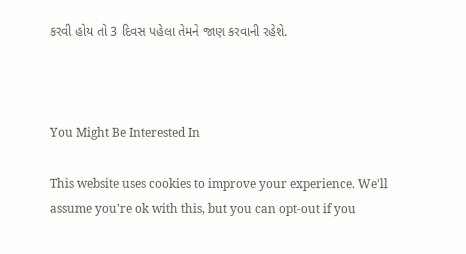કરવી હોય તો 3 દિવસ પહેલા તેમને જાણ કરવાની રહેશે.



You Might Be Interested In

This website uses cookies to improve your experience. We'll assume you're ok with this, but you can opt-out if you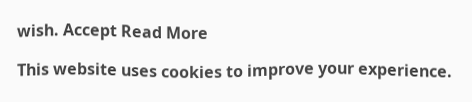wish. Accept Read More

This website uses cookies to improve your experience.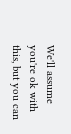We'll assume you're ok with this, but you can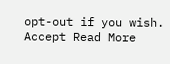opt-out if you wish. Accept Read More